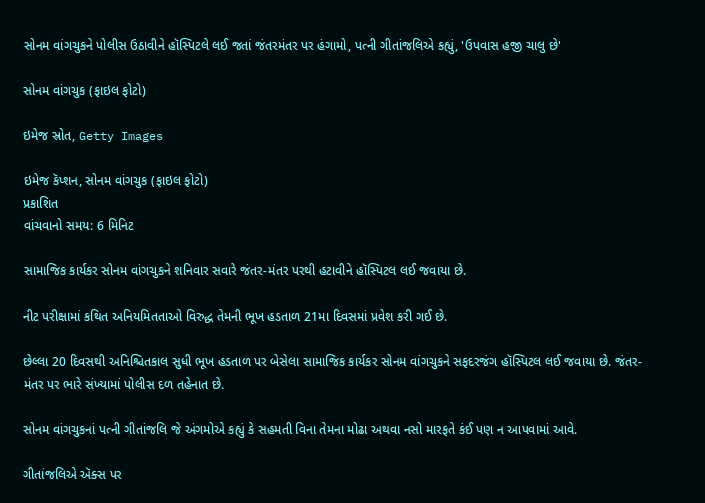સોનમ વાંગચુકને પોલીસ ઉઠાવીને હૉસ્પિટલે લઈ જતાં જંતરમંતર પર હંગામો, પત્ની ગીતાંજલિએ કહ્યું, 'ઉપવાસ હજી ચાલુ છે'

સોનમ વાંગચુક (ફાઇલ ફોટો)

ઇમેજ સ્રોત, Getty Images

ઇમેજ કૅપ્શન, સોનમ વાંગચુક (ફાઇલ ફોટો)
પ્રકાશિત
વાંચવાનો સમય: 6 મિનિટ

સામાજિક કાર્યકર સોનમ વાંગચુકને શનિવાર સવારે જંતર-મંતર પરથી હટાવીને હૉસ્પિટલ લઈ જવાયા છે.

નીટ પરીક્ષામાં કથિત અનિયમિતતાઓ વિરુદ્ધ તેમની ભૂખ હડતાળ 21મા દિવસમાં પ્રવેશ કરી ગઈ છે.

છેલ્લા 20 દિવસથી અનિશ્ચિતકાલ સુધી ભૂખ હડતાળ પર બેસેલા સામાજિક કાર્યકર સોનમ વાંગચુકને સફદરજંગ હૉસ્પિટલ લઈ જવાયા છે. જંતર-મંતર પર ભારે સંખ્યામાં પોલીસ દળ તહેનાત છે.

સોનમ વાંગચુકનાં પત્ની ગીતાંજલિ જે અંગમોએ કહ્યું કે સહમતી વિના તેમના મોઢા અથવા નસો મારફતે કંઈ પણ ન આપવામાં આવે.

ગીતાંજલિએ ઍક્સ પર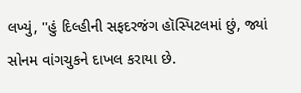લખ્યું, ''હું દિલ્હીની સફદરજંગ હૉસ્પિટલમાં છું, જ્યાં સોનમ વાંગચુકને દાખલ કરાયા છે.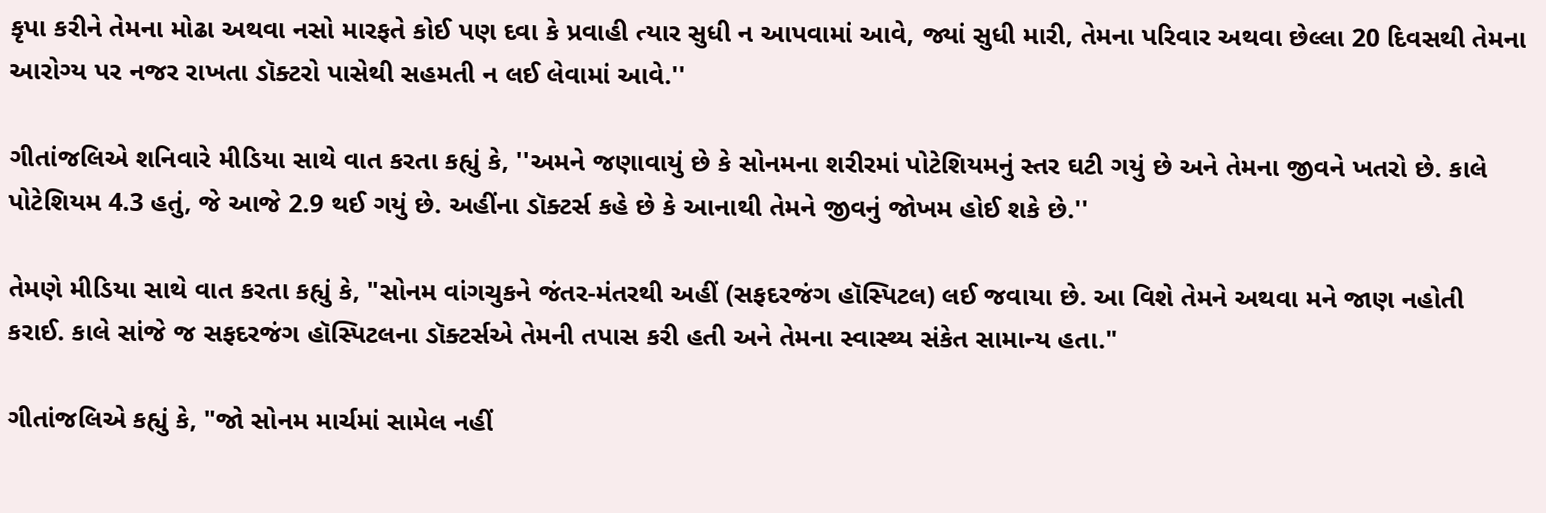કૃપા કરીને તેમના મોઢા અથવા નસો મારફતે કોઈ પણ દવા કે પ્રવાહી ત્યાર સુધી ન આપવામાં આવે, જ્યાં સુધી મારી, તેમના પરિવાર અથવા છેલ્લા 20 દિવસથી તેમના આરોગ્ય પર નજર રાખતા ડૉક્ટરો પાસેથી સહમતી ન લઈ લેવામાં આવે.''

ગીતાંજલિએ શનિવારે મીડિયા સાથે વાત કરતા કહ્યું કે, ''અમને જણાવાયું છે કે સોનમના શરીરમાં પોટેશિયમનું સ્તર ઘટી ગયું છે અને તેમના જીવને ખતરો છે. કાલે પોટેશિયમ 4.3 હતું, જે આજે 2.9 થઈ ગયું છે. અહીંના ડૉક્ટર્સ કહે છે કે આનાથી તેમને જીવનું જોખમ હોઈ શકે છે.''

તેમણે મીડિયા સાથે વાત કરતા કહ્યું કે, "સોનમ વાંગચુકને જંતર-મંતરથી અહીં (સફદરજંગ હૉસ્પિટલ) લઈ જવાયા છે. આ વિશે તેમને અથવા મને જાણ નહોતી કરાઈ. કાલે સાંજે જ સફદરજંગ હૉસ્પિટલના ડૉક્ટર્સએ તેમની તપાસ કરી હતી અને તેમના સ્વાસ્થ્ય સંકેત સામાન્ય હતા."

ગીતાંજલિએ કહ્યું કે, "જો સોનમ માર્ચમાં સામેલ નહીં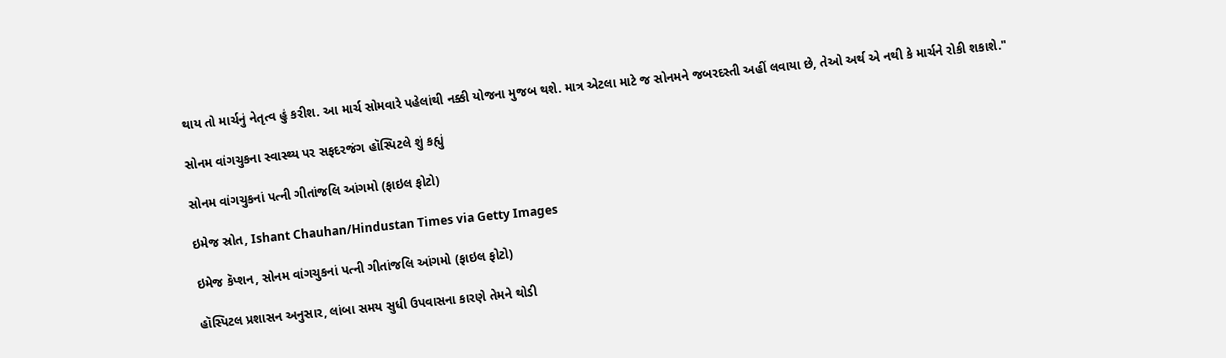થાય તો માર્ચનું નેતૃત્વ હું કરીશ. આ માર્ચ સોમવારે પહેલાંથી નક્કી યોજના મુજબ થશે. માત્ર એટલા માટે જ સોનમને જબરદસ્તી અહીં લવાયા છે, તેઓ અર્થ એ નથી કે માર્ચને રોકી શકાશે."

સોનમ વાંગચુકના સ્વાસ્થ્ય પર સફદરજંગ હૉસ્પિટલે શું કહ્યું

સોનમ વાંગચુકનાં પત્ની ગીતાંજલિ આંગમો (ફાઇલ ફોટો)

ઇમેજ સ્રોત, Ishant Chauhan/Hindustan Times via Getty Images

ઇમેજ કૅપ્શન, સોનમ વાંગચુકનાં પત્ની ગીતાંજલિ આંગમો (ફાઇલ ફોટો)

હૉસ્પિટલ પ્રશાસન અનુસાર, લાંબા સમય સુધી ઉપવાસના કારણે તેમને થોડી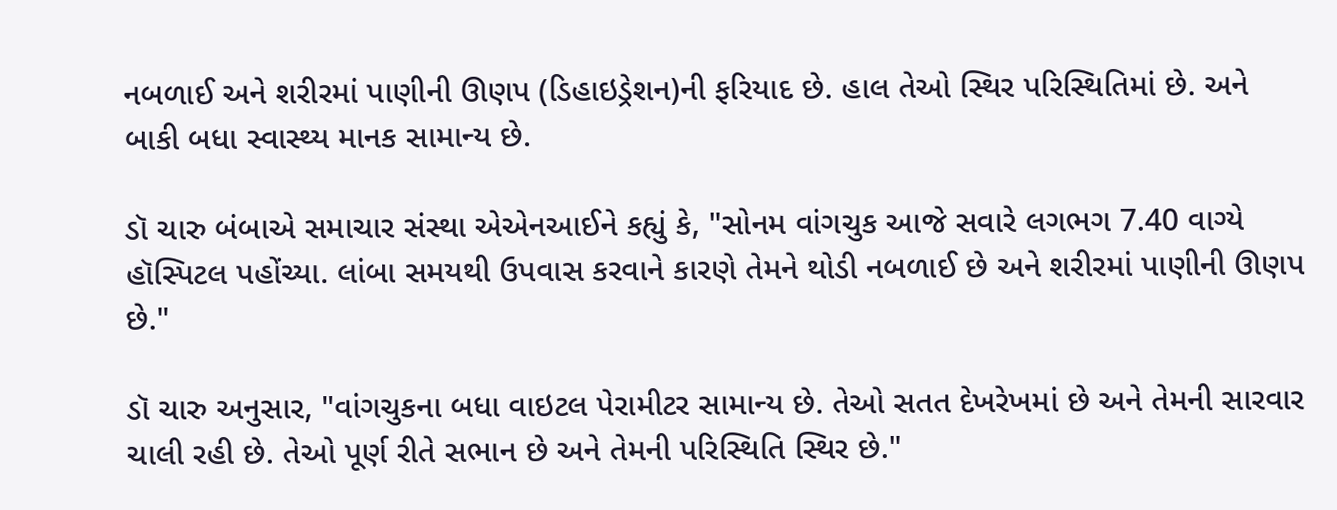નબળાઈ અને શરીરમાં પાણીની ઊણપ (ડિહાઇડ્રેશન)ની ફરિયાદ છે. હાલ તેઓ સ્થિર પરિસ્થિતિમાં છે. અને બાકી બધા સ્વાસ્થ્ય માનક સામાન્ય છે.

ડૉ ચારુ બંબાએ સમાચાર સંસ્થા એએનઆઈને કહ્યું કે, "સોનમ વાંગચુક આજે સવારે લગભગ 7.40 વાગ્યે હૉસ્પિટલ પહોંચ્યા. લાંબા સમયથી ઉપવાસ કરવાને કારણે તેમને થોડી નબળાઈ છે અને શરીરમાં પાણીની ઊણપ છે."

ડૉ ચારુ અનુસાર, "વાંગચુકના બધા વાઇટલ પેરામીટર સામાન્ય છે. તેઓ સતત દેખરેખમાં છે અને તેમની સારવાર ચાલી રહી છે. તેઓ પૂર્ણ રીતે સભાન છે અને તેમની પરિસ્થિતિ સ્થિર છે."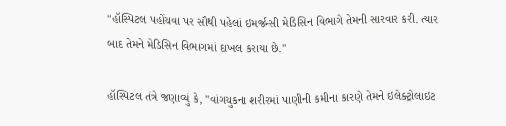"હૉસ્પિટલ પહોંચવા પર સૌથી પહેલાં ઇમર્જન્સી મેડિસિન વિભાગે તેમની સારવાર કરી. ત્યાર બાદ તેમને મેડિસિન વિભાગમાં દાખલ કરાયા છે."

હૉસ્પિટલ તંત્રે જણાવ્યું કે, "વાંગચુકના શરીરમાં પાણીની કમીના કારણે તેમને ઇલેક્ટ્રોલાઇટ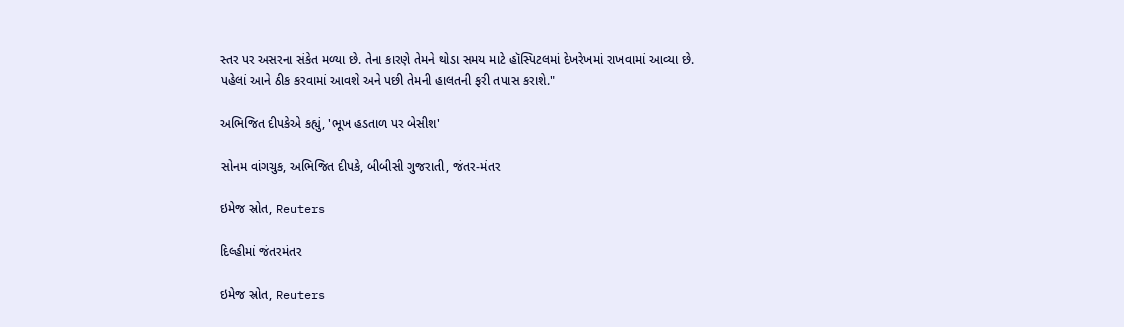સ્તર પર અસરના સંકેત મળ્યા છે. તેના કારણે તેમને થોડા સમય માટે હૉસ્પિટલમાં દેખરેખમાં રાખવામાં આવ્યા છે. પહેલાં આને ઠીક કરવામાં આવશે અને પછી તેમની હાલતની ફરી તપાસ કરાશે."

અભિજિત દીપકેએ કહ્યું, 'ભૂખ હડતાળ પર બેસીશ'

સોનમ વાંગચુક, અભિજિત દીપકે, બીબીસી ગુજરાતી, જંતર-મંતર

ઇમેજ સ્રોત, Reuters

દિલ્હીમાં જંતરમંતર

ઇમેજ સ્રોત, Reuters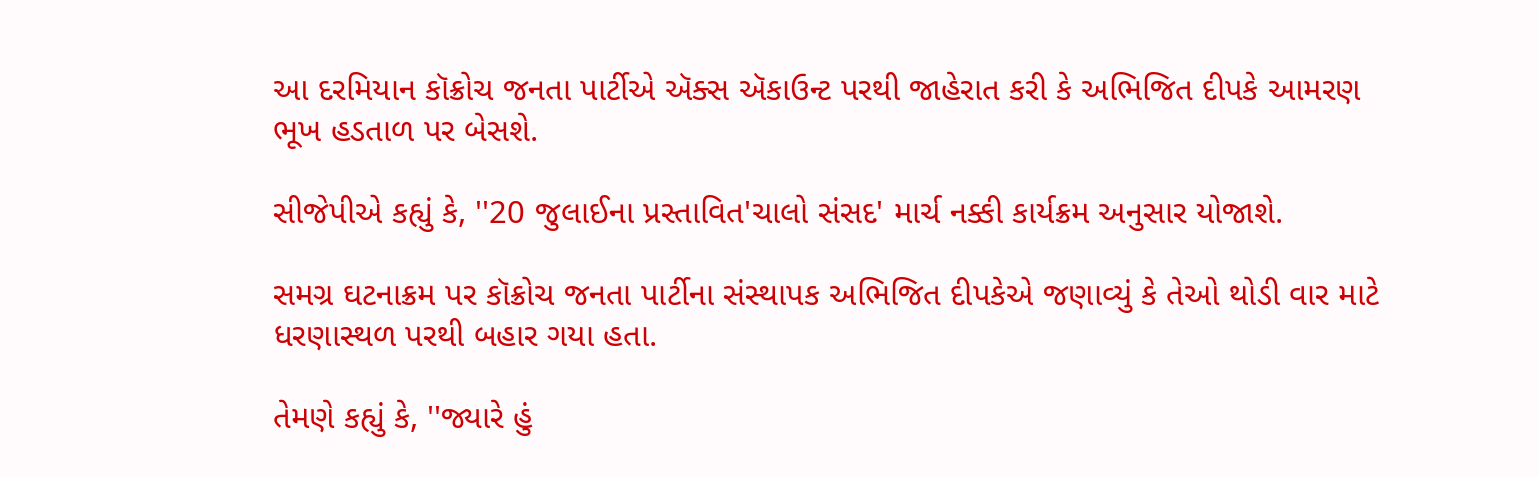આ દરમિયાન કૉક્રોચ જનતા પાર્ટીએ ઍક્સ ઍકાઉન્ટ પરથી જાહેરાત કરી કે અભિજિત દીપકે આમરણ ભૂખ હડતાળ પર બેસશે.

સીજેપીએ કહ્યું કે, ''20 જુલાઈના પ્રસ્તાવિત'ચાલો સંસદ' માર્ચ નક્કી કાર્યક્રમ અનુસાર યોજાશે.

સમગ્ર ઘટનાક્રમ પર કૉક્રોચ જનતા પાર્ટીના સંસ્થાપક અભિજિત દીપકેએ જણાવ્યું કે તેઓ થોડી વાર માટે ધરણાસ્થળ પરથી બહાર ગયા હતા.

તેમણે કહ્યું કે, ''જ્યારે હું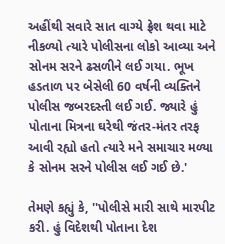અહીંથી સવારે સાત વાગ્યે ફ્રેશ થવા માટે નીકળ્યો ત્યારે પોલીસના લોકો આવ્યા અને સોનમ સરને ઢસળીને લઈ ગયા. ભૂખ હડતાળ પર બેસેલી 60 વર્ષની વ્યક્તિને પોલીસ જબરદસ્તી લઈ ગઈ. જ્યારે હું પોતાના મિત્રના ઘરેથી જંતર-મંતર તરફ આવી રહ્યો હતો ત્યારે મને સમાચાર મળ્યા કે સોનમ સરને પોલીસ લઈ ગઈ છે.'

તેમણે કહ્યું કે, ''પોલીસે મારી સાથે મારપીટ કરી. હું વિદેશથી પોતાના દેશ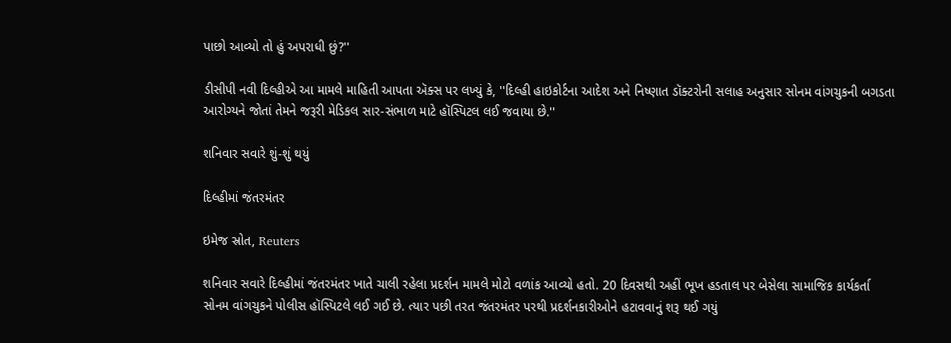પાછો આવ્યો તો હું અપરાધી છું?''

ડીસીપી નવી દિલ્હીએ આ મામલે માહિતી આપતા ઍક્સ પર લખ્યું કે, ''દિલ્હી હાઇકોર્ટના આદેશ અને નિષ્ણાત ડૉક્ટરોની સલાહ અનુસાર સોનમ વાંગચુકની બગડતા આરોગ્યને જોતાં તેમને જરૂરી મેડિકલ સાર-સંભાળ માટે હૉસ્પિટલ લઈ જવાયા છે.''

શનિવાર સવારે શું-શું થયું

દિલ્હીમાં જંતરમંતર

ઇમેજ સ્રોત, Reuters

શનિવાર સવારે દિલ્હીમાં જંતરમંતર ખાતે ચાલી રહેલા પ્રદર્શન મામલે મોટો વળાંક આવ્યો હતો. 20 દિવસથી અહીં ભૂખ હડતાલ પર બેસેલા સામાજિક કાર્યકર્તા સોનમ વાંગચુકને પોલીસ હૉસ્પિટલે લઈ ગઈ છે. ત્યાર પછી તરત જંતરમંતર પરથી પ્રદર્શનકારીઓને હટાવવાનું શરૂ થઈ ગયું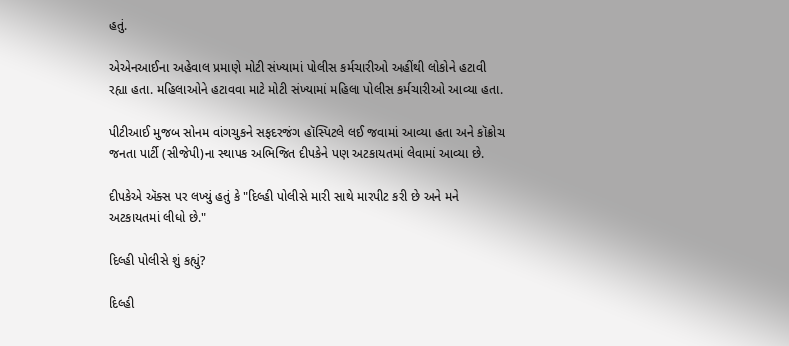હતું.

એએનઆઈના અહેવાલ પ્રમાણે મોટી સંખ્યામાં પોલીસ કર્મચારીઓ અહીંથી લોકોને હટાવી રહ્યા હતા. મહિલાઓને હટાવવા માટે મોટી સંખ્યામાં મહિલા પોલીસ કર્મચારીઓ આવ્યા હતા.

પીટીઆઈ મુજબ સોનમ વાંગચુકને સફદરજંગ હૉસ્પિટલે લઈ જવામાં આવ્યા હતા અને કૉક્રોચ જનતા પાર્ટી (સીજેપી)ના સ્થાપક અભિજિત દીપકેને પણ અટકાયતમાં લેવામાં આવ્યા છે.

દીપકેએ ઍક્સ પર લખ્યું હતું કે "દિલ્હી પોલીસે મારી સાથે મારપીટ કરી છે અને મને અટકાયતમાં લીધો છે."

દિલ્હી પોલીસે શું કહ્યું?

દિલ્હી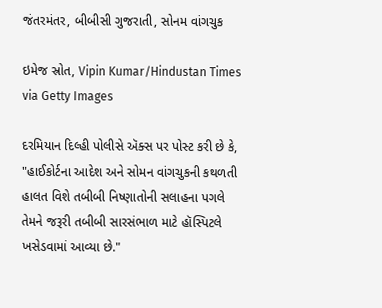જંતરમંતર, બીબીસી ગુજરાતી, સોનમ વાંગચુક

ઇમેજ સ્રોત, Vipin Kumar/Hindustan Times via Getty Images

દરમિયાન દિલ્હી પોલીસે ઍક્સ પર પોસ્ટ કરી છે કે, "હાઈકોર્ટના આદેશ અને સોમન વાંગચુકની કથળતી હાલત વિશે તબીબી નિષ્ણાતોની સલાહના પગલે તેમને જરૂરી તબીબી સારસંભાળ માટે હૉસ્પિટલે ખસેડવામાં આવ્યા છે."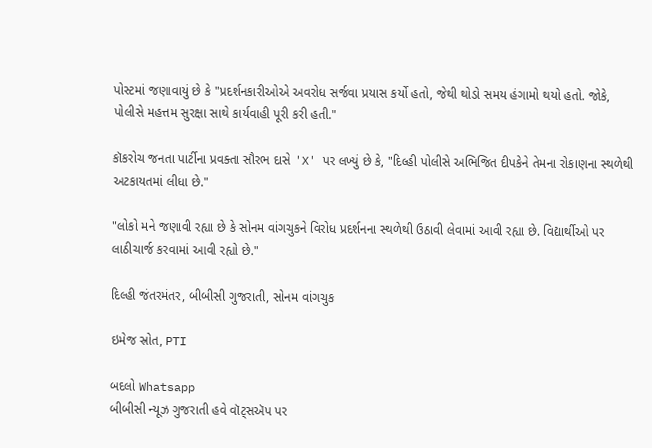પોસ્ટમાં જણાવાયું છે કે "પ્રદર્શનકારીઓએ અવરોધ સર્જવા પ્રયાસ કર્યો હતો, જેથી થોડો સમય હંગામો થયો હતો. જોકે, પોલીસે મહત્તમ સુરક્ષા સાથે કાર્યવાહી પૂરી કરી હતી."

કૉકરોચ જનતા પાર્ટીના પ્રવક્તા સૌરભ દાસે 'X' પર લખ્યું છે કે, "દિલ્હી પોલીસે અભિજિત દીપકેને તેમના રોકાણના સ્થળેથી અટકાયતમાં લીધા છે."

"લોકો મને જણાવી રહ્યા છે કે સોનમ વાંગચુકને વિરોધ પ્રદર્શનના સ્થળેથી ઉઠાવી લેવામાં આવી રહ્યા છે. વિદ્યાર્થીઓ પર લાઠીચાર્જ કરવામાં આવી રહ્યો છે."

દિલ્હી જંતરમંતર, બીબીસી ગુજરાતી, સોનમ વાંગચુક

ઇમેજ સ્રોત, PTI

બદલો Whatsapp
બીબીસી ન્યૂઝ ગુજરાતી હવે વૉટ્સઍપ પર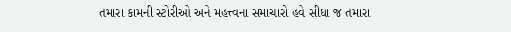તમારા કામની સ્ટોરીઓ અને મહત્ત્વના સમાચારો હવે સીધા જ તમારા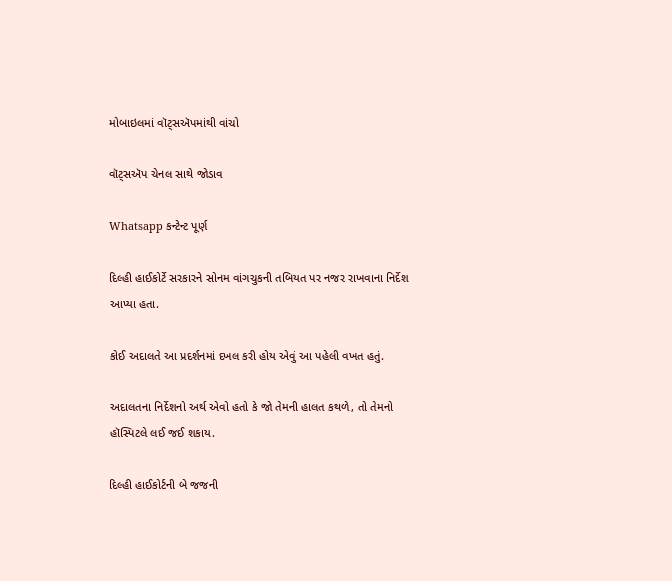મોબાઇલમાં વૉટ્સઍપમાંથી વાંચો

વૉટ્સઍપ ચેનલ સાથે જોડાવ

Whatsapp કન્ટેન્ટ પૂર્ણ

દિલ્હી હાઈકોર્ટે સરકારને સોનમ વાંગચુકની તબિયત પર નજર રાખવાના નિર્દેશ આપ્યા હતા.

કોઈ અદાલતે આ પ્રદર્શનમાં દખલ કરી હોય એવું આ પહેલી વખત હતું.

અદાલતના નિર્દેશનો અર્થ એવો હતો કે જો તેમની હાલત કથળે, તો તેમનો હૉસ્પિટલે લઈ જઈ શકાય.

દિલ્હી હાઈકોર્ટની બે જજની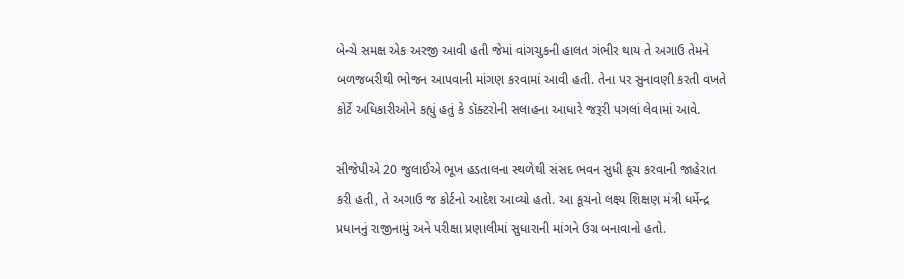બેન્ચે સમક્ષ એક અરજી આવી હતી જેમાં વાંગચુકની હાલત ગંભીર થાય તે અગાઉ તેમને બળજબરીથી ભોજન આપવાની માંગણ કરવામાં આવી હતી. તેના પર સુનાવણી કરતી વખતે કોર્ટે અધિકારીઓને કહ્યું હતું કે ડૉક્ટરોની સલાહના આધારે જરૂરી પગલાં લેવામાં આવે.

સીજેપીએ 20 જુલાઈએ ભૂખ હડતાલના સ્થળેથી સંસદ ભવન સુધી કૂચ કરવાની જાહેરાત કરી હતી, તે અગાઉ જ કોર્ટનો આદેશ આવ્યો હતો. આ કૂચનો લક્ષ્ય શિક્ષણ મંત્રી ધર્મેન્દ્ર પ્રધાનનું રાજીનામું અને પરીક્ષા પ્રણાલીમાં સુધારાની માંગને ઉગ્ર બનાવાનો હતો.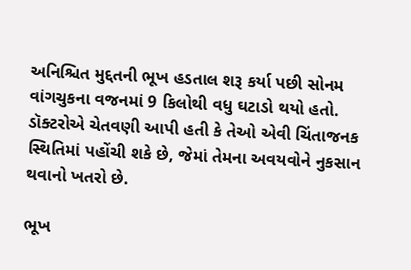અનિશ્ચિત મુદ્દતની ભૂખ હડતાલ શરૂ કર્યા પછી સોનમ વાંગચુકના વજનમાં 9 કિલોથી વધુ ઘટાડો થયો હતો. ડૉક્ટરોએ ચેતવણી આપી હતી કે તેઓ એવી ચિંતાજનક સ્થિતિમાં પહોંચી શકે છે, જેમાં તેમના અવયવોને નુકસાન થવાનો ખતરો છે.

ભૂખ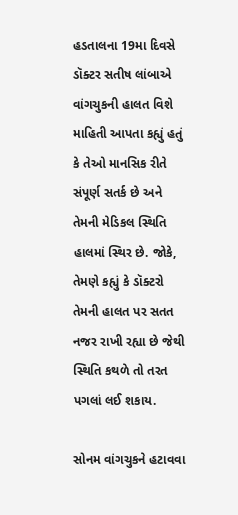હડતાલના 19મા દિવસે ડૉક્ટર સતીષ લાંબાએ વાંગચુકની હાલત વિશે માહિતી આપતા કહ્યું હતું કે તેઓ માનસિક રીતે સંપૂર્ણ સતર્ક છે અને તેમની મેડિકલ સ્થિતિ હાલમાં સ્થિર છે. જોકે, તેમણે કહ્યું કે ડૉક્ટરો તેમની હાલત પર સતત નજર રાખી રહ્યા છે જેથી સ્થિતિ કથળે તો તરત પગલાં લઈ શકાય.

સોનમ વાંગચુકને હટાવવા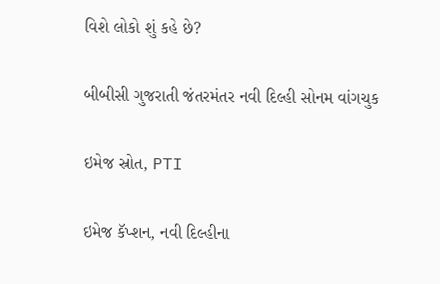વિશે લોકો શું કહે છે?

બીબીસી ગુજરાતી જંતરમંતર નવી દિલ્હી સોનમ વાંગચુક

ઇમેજ સ્રોત, PTI

ઇમેજ કૅપ્શન, નવી દિલ્હીના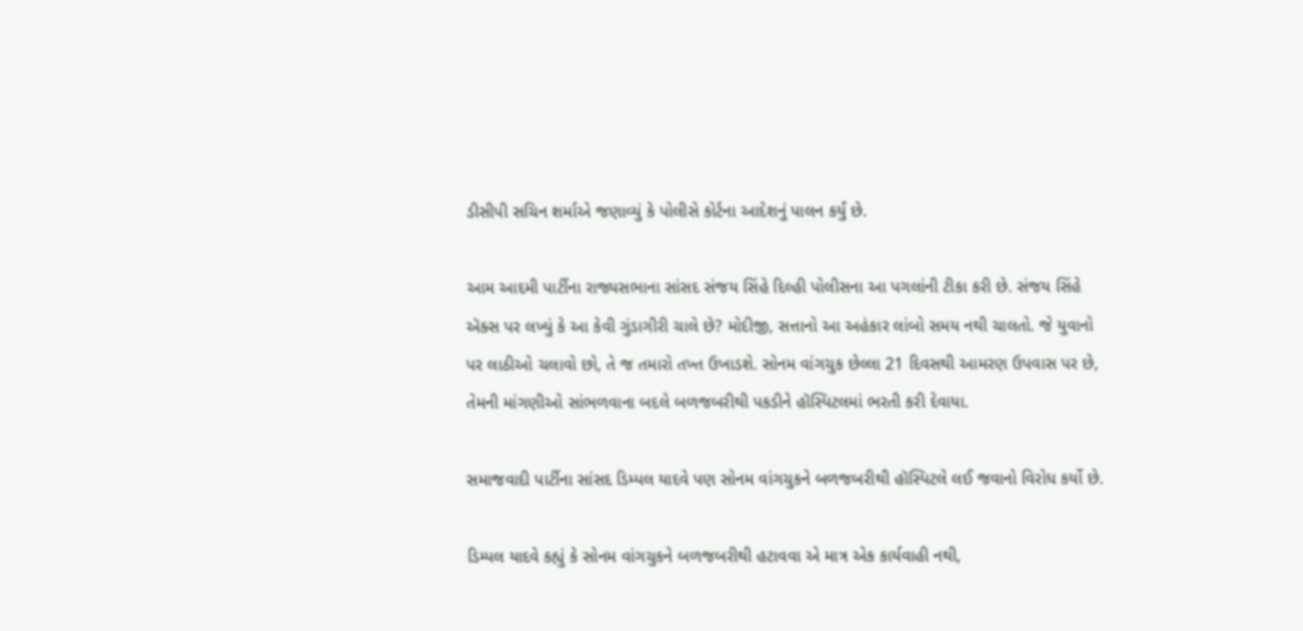ડીસીપી સચિન શર્માએ જણાવ્યું કે પોલીસે કોર્ટના આદેશનું પાલન કર્યું છે.

આમ આદમી પાર્ટીના રાજ્યસભાના સાંસદ સંજય સિંહે દિલ્હી પોલીસના આ પગલાંની ટીકા કરી છે. સંજય સિંહે ઍક્સ પર લખ્યું કે આ કેવી ગુંડાગીરી ચાલે છે? મોદીજી, સત્તાનો આ અહંકાર લાંબો સમય નથી ચાલતો. જે યુવાનો પર લાઠીઓ ચલાવો છો, તે જ તમારો તખ્ત ઉખાડશે. સોનમ વાંગચુક છેલ્લા 21 દિવસથી આમરણ ઉપવાસ પર છે, તેમની માંગણીઓ સાંભળવાના બદલે બળજબરીથી પકડીને હૉસ્પિટલમાં ભરતી કરી દેવાયા.

સમાજવાદી પાર્ટીના સાંસદ ડિમ્પલ યાદવે પણ સોનમ વાંગચુકને બળજબરીથી હૉસ્પિટલે લઈ જવાનો વિરોધ કર્યો છે.

ડિમ્પલ યાદવે કહ્યું કે સોનમ વાંગચુકને બળજબરીથી હટાવવા એ માત્ર એક કાર્યવાહી નથી,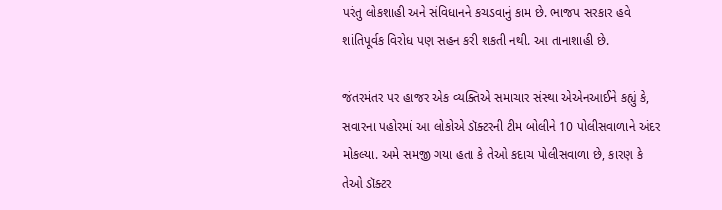પરંતુ લોકશાહી અને સંવિધાનને કચડવાનું કામ છે. ભાજપ સરકાર હવે શાંતિપૂર્વક વિરોધ પણ સહન કરી શકતી નથી. આ તાનાશાહી છે.

જંતરમંતર પર હાજર એક વ્યક્તિએ સમાચાર સંસ્થા એએનઆઈને કહ્યું કે, સવારના પહોરમાં આ લોકોએ ડૉક્ટરની ટીમ બોલીને 10 પોલીસવાળાને અંદર મોકલ્યા. અમે સમજી ગયા હતા કે તેઓ કદાચ પોલીસવાળા છે, કારણ કે તેઓ ડૉક્ટર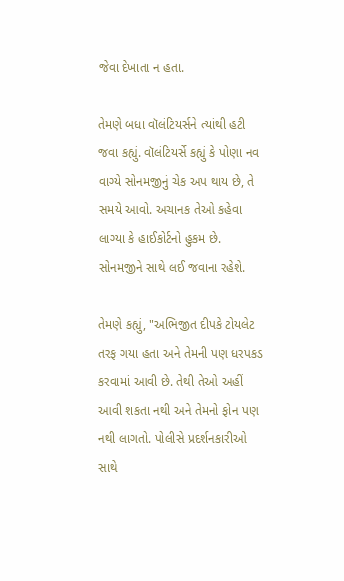જેવા દેખાતા ન હતા.

તેમણે બધા વૉલંટિયર્સને ત્યાંથી હટી જવા કહ્યું. વૉલંટિયર્સે કહ્યું કે પોણા નવ વાગ્યે સોનમજીનું ચેક અપ થાય છે, તે સમયે આવો. અચાનક તેઓ કહેવા લાગ્યા કે હાઈકોર્ટનો હુકમ છે. સોનમજીને સાથે લઈ જવાના રહેશે.

તેમણે કહ્યું, "અભિજીત દીપકે ટોયલેટ તરફ ગયા હતા અને તેમની પણ ધરપકડ કરવામાં આવી છે. તેથી તેઓ અહીં આવી શકતા નથી અને તેમનો ફોન પણ નથી લાગતો. પોલીસે પ્રદર્શનકારીઓ સાથે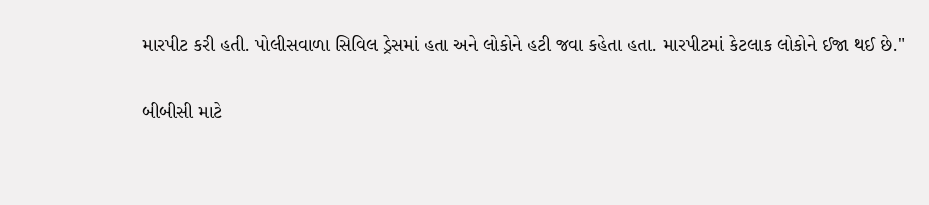મારપીટ કરી હતી. પોલીસવાળા સિવિલ ડ્રેસમાં હતા અને લોકોને હટી જવા કહેતા હતા. મારપીટમાં કેટલાક લોકોને ઈજા થઈ છે."

બીબીસી માટે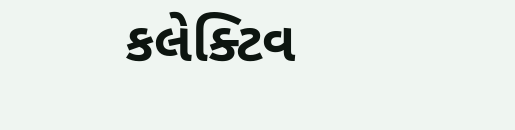કલેક્ટિવ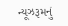ન્યૂઝરૂમનું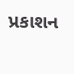પ્રકાશન